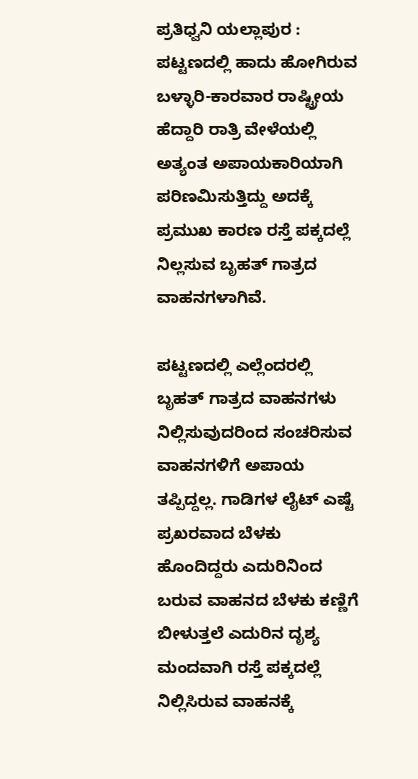ಪ್ರತಿಧ್ವನಿ ಯಲ್ಲಾಪುರ : ಪಟ್ಟಣದಲ್ಲಿ ಹಾದು ಹೋಗಿರುವ ಬಳ್ಳಾರಿ-ಕಾರವಾರ ರಾಷ್ಟ್ರೀಯ ಹೆದ್ದಾರಿ ರಾತ್ರಿ ವೇಳೆಯಲ್ಲಿ ಅತ್ಯಂತ ಅಪಾಯಕಾರಿಯಾಗಿ ಪರಿಣಮಿಸುತ್ತಿದ್ದು ಅದಕ್ಕೆ ಪ್ರಮುಖ ಕಾರಣ ರಸ್ತೆ ಪಕ್ಕದಲ್ಲೆ ನಿಲ್ಲಸುವ ಬೃಹತ್ ಗಾತ್ರದ ವಾಹನಗಳಾಗಿವೆ.

ಪಟ್ಟಣದಲ್ಲಿ ಎಲ್ಲೆಂದರಲ್ಲಿ ಬೃಹತ್ ಗಾತ್ರದ ವಾಹನಗಳು ನಿಲ್ಲಿಸುವುದರಿಂದ ಸಂಚರಿಸುವ ವಾಹನಗಳಿಗೆ ಅಪಾಯ ತಪ್ಪಿದ್ದಲ್ಲ. ಗಾಡಿಗಳ ಲೈಟ್ ಎಷ್ಟೆ ಪ್ರಖರವಾದ ಬೆಳಕು ಹೊಂದಿದ್ದರು ಎದುರಿನಿಂದ ಬರುವ ವಾಹನದ ಬೆಳಕು ಕಣ್ಣಿಗೆ ಬೀಳುತ್ತಲೆ ಎದುರಿನ ದೃಶ್ಯ ಮಂದವಾಗಿ ರಸ್ತೆ ಪಕ್ಕದಲ್ಲೆ ನಿಲ್ಲಿಸಿರುವ ವಾಹನಕ್ಕೆ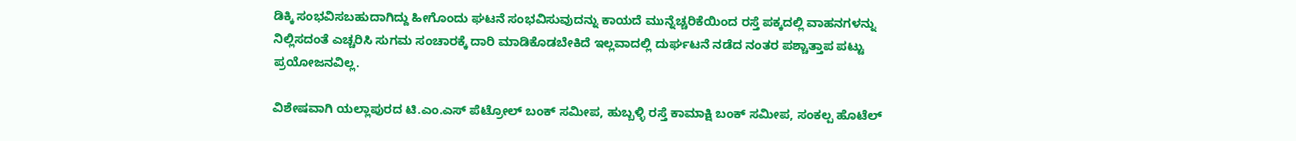ಡಿಕ್ಕಿ ಸಂಭವಿಸಬಹುದಾಗಿದ್ದು ಹೀಗೊಂದು ಘಟನೆ ಸಂಭವಿಸುವುದನ್ನು ಕಾಯದೆ ಮುನ್ನೆಚ್ಚರಿಕೆಯಿಂದ ರಸ್ತೆ ಪಕ್ಕದಲ್ಲಿ ವಾಹನಗಳನ್ನು ನಿಲ್ಲಿಸದಂತೆ ಎಚ್ಚರಿಸಿ ಸುಗಮ ಸಂಚಾರಕ್ಕೆ ದಾರಿ ಮಾಡಿಕೊಡಬೇಕಿದೆ ಇಲ್ಲವಾದಲ್ಲಿ ದುರ್ಘಟನೆ ನಡೆದ ನಂತರ ಪಶ್ಚಾತ್ತಾಪ ಪಟ್ಟು ಪ್ರಯೋಜನವಿಲ್ಲ.

ವಿಶೇಷವಾಗಿ ಯಲ್ಲಾಪುರದ ಟಿ.ಎಂ.ಎಸ್ ಪೆಟ್ರೋಲ್ ಬಂಕ್ ಸಮೀಪ, ಹುಬ್ಬಳ್ಳಿ ರಸ್ತೆ ಕಾಮಾಕ್ಷಿ ಬಂಕ್ ಸಮೀಪ, ಸಂಕಲ್ಪ ಹೊಟೆಲ್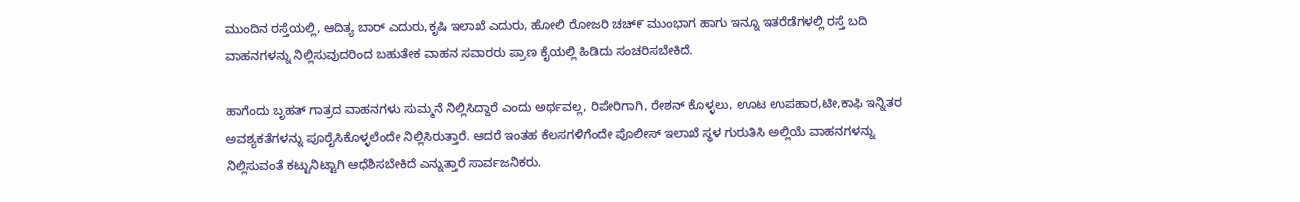ಮುಂದಿನ ರಸ್ತೆಯಲ್ಲಿ, ಆದಿತ್ಯ ಬಾರ್ ಎದುರು,ಕೃಷಿ ಇಲಾಖೆ ಎದುರು, ಹೋಲಿ ರೋಜರಿ ಚಚ್೯ ಮುಂಭಾಗ ಹಾಗು ಇನ್ನೂ ಇತರೆಡೆಗಳಲ್ಲಿ ರಸ್ತೆ ಬದಿ ವಾಹನಗಳನ್ನು ನಿಲ್ಲಿಸುವುದರಿಂದ ಬಹುತೇಕ ವಾಹನ ಸವಾರರು ಪ್ರಾಣ ಕೈಯಲ್ಲಿ ಹಿಡಿದು ಸಂಚರಿಸಬೇಕಿದೆ.

ಹಾಗೆಂದು ಬೃಹತ್ ಗಾತ್ರದ ವಾಹನಗಳು ಸುಮ್ಮನೆ ನಿಲ್ಲಿಸಿದ್ದಾರೆ ಎಂದು ಅರ್ಥವಲ್ಲ, ರಿಪೇರಿಗಾಗಿ, ರೇಶನ್ ಕೊಳ್ಳಲು, ಊಟ ಉಪಹಾರ,ಟೀ,ಕಾಫಿ ಇನ್ನಿತರ ಅವಶ್ಯಕತೆಗಳನ್ನು ಪೂರೈಸಿಕೊಳ್ಳಲೆಂದೇ ನಿಲ್ಲಿಸಿರುತ್ತಾರೆ. ಆದರೆ ಇಂತಹ ಕೆಲಸಗಳಿಗೆಂದೇ ಪೊಲೀಸ್ ಇಲಾಖೆ ಸ್ಥಳ ಗುರುತಿಸಿ ಅಲ್ಲಿಯೆ ವಾಹನಗಳನ್ನು ನಿಲ್ಲಿಸುವಂತೆ ಕಟ್ಟುನಿಟ್ಟಾಗಿ ಆಧೆಶಿಸಬೇಕಿದೆ ಎನ್ನುತ್ತಾರೆ ಸಾರ್ವಜನಿಕರು.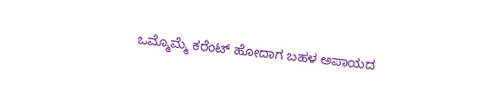ಒಮ್ಮೊಮ್ಮೆ ಕರೆಂಟ್ ಹೋದಾಗ ಬಹಳ ಅಪಾಯದ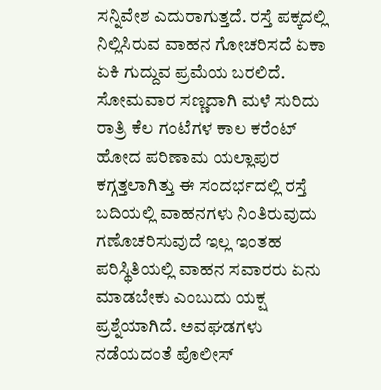ಸನ್ನಿವೇಶ ಎದುರಾಗುತ್ತದೆ. ರಸ್ತೆ ಪಕ್ಕದಲ್ಲಿ ನಿಲ್ಲಿಸಿರುವ ವಾಹನ ಗೋಚರಿಸದೆ ಏಕಾ ಏಕಿ ಗುದ್ದುವ ಪ್ರಮೆಯ ಬರಲಿದೆ. ಸೋಮವಾರ ಸಣ್ಣದಾಗಿ ಮಳೆ ಸುರಿದು ರಾತ್ರಿ ಕೆಲ ಗಂಟೆಗಳ ಕಾಲ ಕರೆಂಟ್ ಹೋದ ಪರಿಣಾಮ ಯಲ್ಲಾಪುರ ಕಗ್ಗತ್ತಲಾಗಿತ್ತು ಈ ಸಂದರ್ಭದಲ್ಲಿ ರಸ್ತೆ ಬದಿಯಲ್ಲಿ ವಾಹನಗಳು ನಿಂತಿರುವುದು ಗಣೊಚರಿಸುವುದೆ ಇಲ್ಲ ಇಂತಹ ಪರಿಸ್ಥಿತಿಯಲ್ಲಿ ವಾಹನ ಸವಾರರು ಏನು ಮಾಡಬೇಕು ಎಂಬುದು ಯಕ್ಷ ಪ್ರಶ್ನೆಯಾಗಿದೆ. ಅವಘಡಗಳು ನಡೆಯದಂತೆ ಪೊಲೀಸ್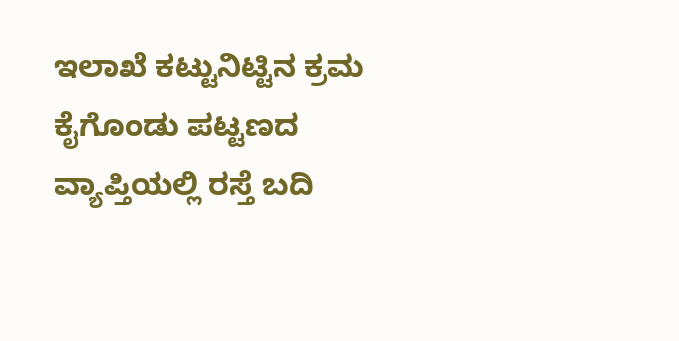ಇಲಾಖೆ ಕಟ್ಟುನಿಟ್ಟಿನ ಕ್ರಮ ಕೈಗೊಂಡು ಪಟ್ಟಣದ ವ್ಯಾಪ್ತಿಯಲ್ಲಿ ರಸ್ತೆ ಬದಿ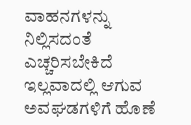ವಾಹನಗಳನ್ನು ನಿಲ್ಲಿಸದಂತೆ ಎಚ್ಚರಿಸಬೇಕಿದೆ ಇಲ್ಲವಾದಲ್ಲಿ ಆಗುವ ಅವಘಡಗಳಿಗೆ ಹೊಣೆ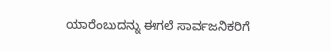ಯಾರೆಂಬುದನ್ನು ಈಗಲೆ ಸಾರ್ವಜನಿಕರಿಗೆ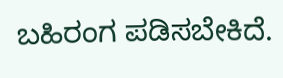ಬಹಿರಂಗ ಪಡಿಸಬೇಕಿದೆ.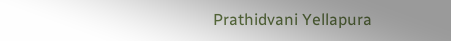Prathidvani Yellapura